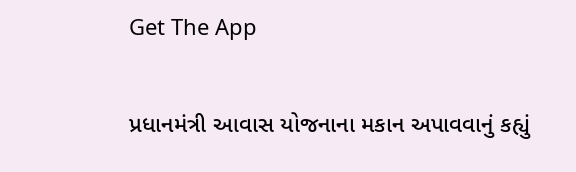Get The App

પ્રધાનમંત્રી આવાસ યોજનાના મકાન અપાવવાનું કહ્યું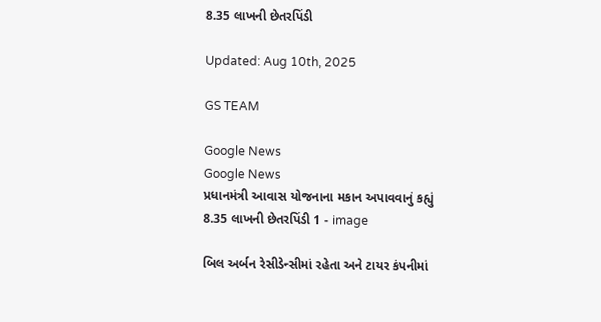8.35 લાખની છેતરપિંડી

Updated: Aug 10th, 2025

GS TEAM

Google News
Google News
પ્રધાનમંત્રી આવાસ યોજનાના મકાન અપાવવાનું કહ્યું 8.35 લાખની છેતરપિંડી 1 - image

બિલ અર્બન રેસીડેન્સીમાં રહેતા અને ટાયર કંપનીમાં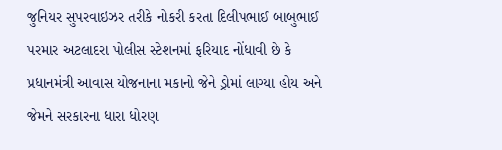જુનિયર સુપરવાઇઝર તરીકે નોકરી કરતા દિલીપભાઈ બાબુભાઈ પરમાર અટલાદરા પોલીસ સ્ટેશનમાં ફરિયાદ નોંધાવી છે કે પ્રધાનમંત્રી આવાસ યોજનાના મકાનો જેને ડ્રોમાં લાગ્યા હોય અને જેમને સરકારના ધારા ધોરણ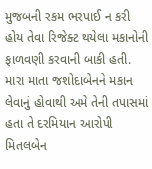મુજબની રકમ ભરપાઈ ન કરી હોય તેવા રિજેક્ટ થયેલા મકાનોની ફાળવણી કરવાની બાકી હતી. મારા માતા જશોદાબેનને મકાન લેવાનું હોવાથી અમે તેની તપાસમાં હતા તે દરમિયાન આરોપી મિતલબેન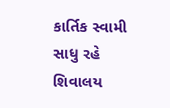કાર્તિક સ્વામી સાધુ રહે શિવાલય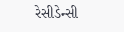રેસીડેન્સી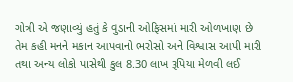ગોત્રી એ જણાવ્યું હતું કે વુડાની ઓફિસમાં મારી ઓળખાણ છે તેમ કહી મનને મકાન આપવાનો ભરોસો અને વિશ્વાસ આપી મારી તથા અન્ય લોકો પાસેથી કુલ 8.30 લાખ રૂપિયા મેળવી લઈ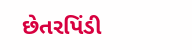છેતરપિંડી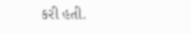કરી હતી.